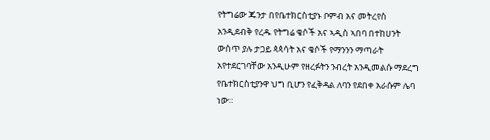የትግሬው ጁንታ በየቤተክርስቲያኑ ቦምብ አና መትረየስ አንዲደብቅ የረዱ የትግሬ ቄሶች አና ኣዲስ ኣበባ በተከሀንት ውስጥ ያሉ ታጋይ ጳጳሳት አና ቄሶች የማንንን ማጣራት አየተደርገባቸው አንዲሁም የዘረፉትን ንብረት አንዲመልሱ ማደረግ የቤተክርስቲያንዋ ህግ ቢሆን የፈቅዳል ለባን የደበቀ አራሱም ሌባ ነው።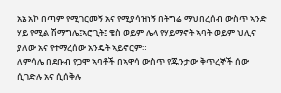አኔ አኮ በጣም የሚገርመኝ አና የሚያሳዝነኝ በትግሬ ማህበረሰብ ውስጥ ኣንድ ሃይ የሚል ሽማግሌ፤ኣሮጊት፤ ቄስ ወይም ሌላ የሃይማኖት ኣባት ወይም ህሊና ያለው አና የተማረሰው አንዴት ኣይኖርም።
ለምሳሌ በደቡብ የጋሞ ኣባቶች በኣዋሳ ውስጥ የጁንታው ቅጥረኞች ሰው ሲገድሉ አና ሲሰቅሉ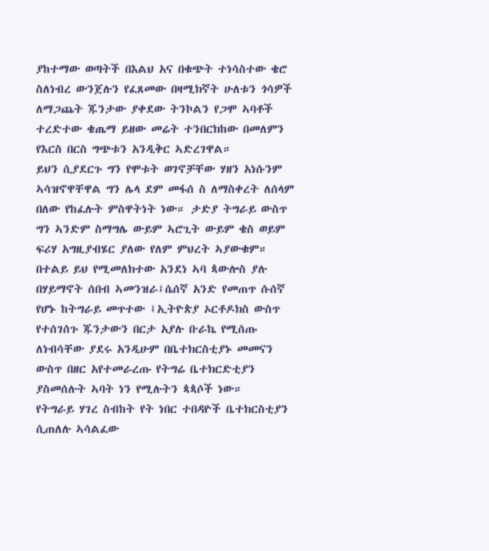ያከተማው ወጣትች በእልህ አና በቁጭት ተነሳስተው ቄሮ ስለነብረ ውንጀሉን የፈጸመው በዛሚክኛት ሁለቱን ጎሳዎች ለማጋጨት ጁንታው ያቀደው ትንኮልን የጋሞ ኣባቶች ተረድተው ቄጤማ ይዘው መሬት ተንበርክከው በመለምን የእርስ በርስ ግጭቱን አንዲቅር ኣድረገዋል።
ይህን ሲያደርጉ ግን የሞቱት ወገኖቻቸው ሃዘን አነሱንም ኣሳዝኖዋቸዋል ግን ሌላ ደም መፋሰ ስ ለማስቀረት ለሰላም በለው የከፈሉት ምስዋትነት ነው። ታድያ ትግራይ ውስጥ ግን ኣንድም ስማግሌ ውይም ኣሮጊት ውይም ቄስ ወይም ፍሪሃ አግዚያብሄር ያለው የለም ምህረት ኣያውቁም። በተልይ ይህ የሚመለክተው አንደነ ኣባ ጳውሎስ ያሉ በሃይማኖት ሰበብ ኣመንዝራ፤ሴሰኛ አንድ የመጠጥ ሱሰኛ የሆኑ ከትግራይ መጥተው ፤ኢትዮጵያ ኦርቶዶክስ ውስጥ የተሰገሰጉ ጁንታውን በርታ አያሉ ቡራኬ የሚሰጡ ለነብሳቸው ያደሩ አንዲሁም በቤተክርስቲያኑ መመናን ውስጥ በዘር አየተመራረጡ የትግሬ ቤተክርድቲያን ያስመሰሉት ኣባት ነን የሚሉትን ጳጳሶች ነው።
የትግራይ ሃገረ ስብከት የት ነበር ተበዳዮች ቤተክርስቲያን ሲጠለሉ ኣሳልፈው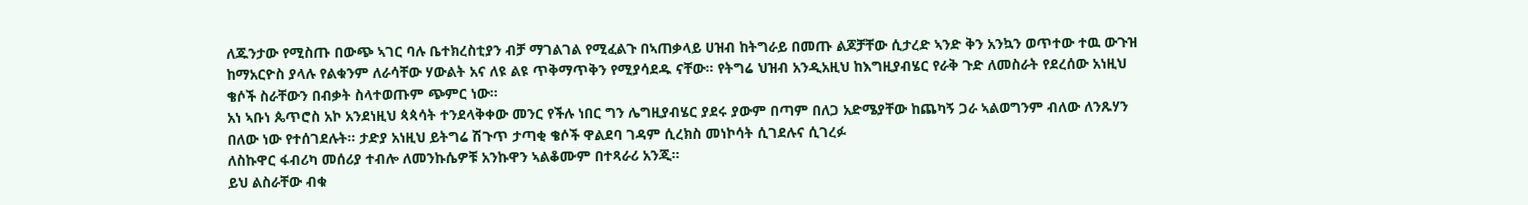ለጁንታው የሚስጡ በውጭ ኣገር ባሉ ቤተክረስቲያን ብቻ ማገልገል የሚፈልጉ በኣጠቃላይ ሀዝብ ከትግራይ በመጡ ልጆቻቸው ሲታረድ ኣንድ ቅን አንኳን ወጥተው ተዉ ውጉዝ ከማአርዮስ ያላሉ የልቁንም ለራሳቸው ሃውልት አና ለዩ ልዩ ጥቅማጥቅን የሚያሳደዱ ናቸው። የትግሬ ህዝብ አንዲአዚህ ከእግዚያብሄር የራቅ ጉድ ለመስራት የደረሰው አነዚህ ቄሶች ስራቸውን በብቃት ስላተወጡም ጭምር ነው።
አነ ኣቡነ ጴጥሮስ አኮ አንደነዚህ ጳጳሳት ተንደላቅቀው መንር የችሉ ነበር ግን ሌግዚያብሄር ያደሩ ያውም በጣም በለጋ አድሜያቸው ከጨካኝ ጋራ ኣልወግንም ብለው ለንጹሃን በለው ነው የተሰገደሉት። ታድያ አነዚህ ይትግሬ ሽጉጥ ታጣቂ ቄሶች ዋልደባ ገዳም ሲረክስ መነኮሳት ሲገደሉና ሲገረፉ
ለስኩዋር ፋብሪካ መሰሪያ ተብሎ ለመንኩሴዎቹ አንኩዋን ኣልቆሙም በተጻራሪ አንጂ።
ይህ ልስራቸው ብቁ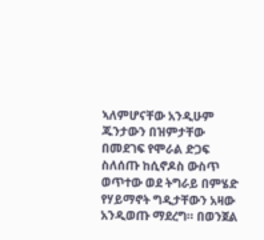ኣለምሆናቸው አንዲሁም ጁንታውን በዝምታቸው በመደገፍ የሞራል ድጋፍ ስለሰጡ ከሲኖዶስ ውስጥ ወጥተው ወደ ትግራይ በምሄድ የሃይማኖት ግዲታቸውን አዛው አንዲወጡ ማደረግ። በወንጀል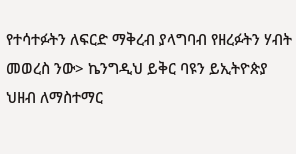የተሳተፉትን ለፍርድ ማቅረብ ያላግባብ የዘረፉትን ሃብት መወረስ ንው> ኬንግዲህ ይቅር ባዩን ይኢትዮጵያ ህዘብ ለማስተማር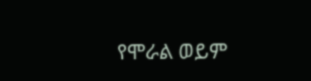የሞራል ወይም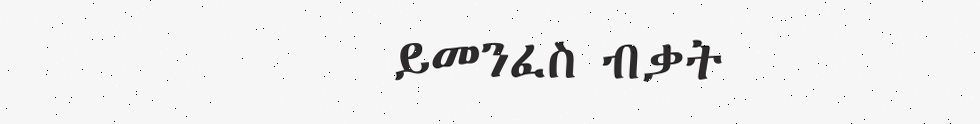ይመንፈስ ብቃት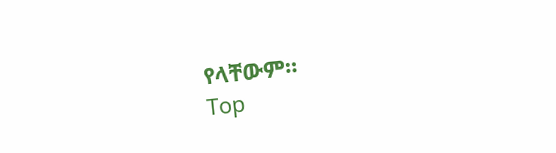የላቸውም።
Top